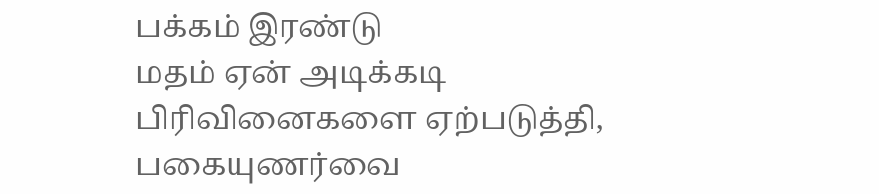பக்கம் இரண்டு
மதம் ஏன் அடிக்கடி பிரிவினைகளை ஏற்படுத்தி, பகையுணர்வை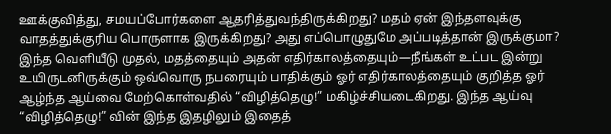ஊக்குவித்து, சமயப்போர்களை ஆதரித்துவந்திருக்கிறது? மதம் ஏன் இந்தளவுக்கு வாதத்துக்குரிய பொருளாக இருக்கிறது? அது எப்பொழுதுமே அப்படித்தான் இருக்குமா? இந்த வெளியீடு முதல், மதத்தையும் அதன் எதிர்காலத்தையும்—நீங்கள் உட்பட இன்று உயிருடனிருக்கும் ஒவ்வொரு நபரையும் பாதிக்கும் ஓர் எதிர்காலத்தையும் குறித்த ஓர் ஆழ்ந்த ஆய்வை மேற்கொள்வதில் “விழித்தெழு!” மகிழ்ச்சியடைகிறது. இந்த ஆய்வு “விழித்தெழு!” வின் இந்த இதழிலும் இதைத்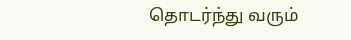தொடர்ந்து வரும்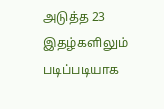அடுத்த 23 இதழ்களிலும் படிப்படியாக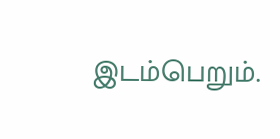இடம்பெறும்.